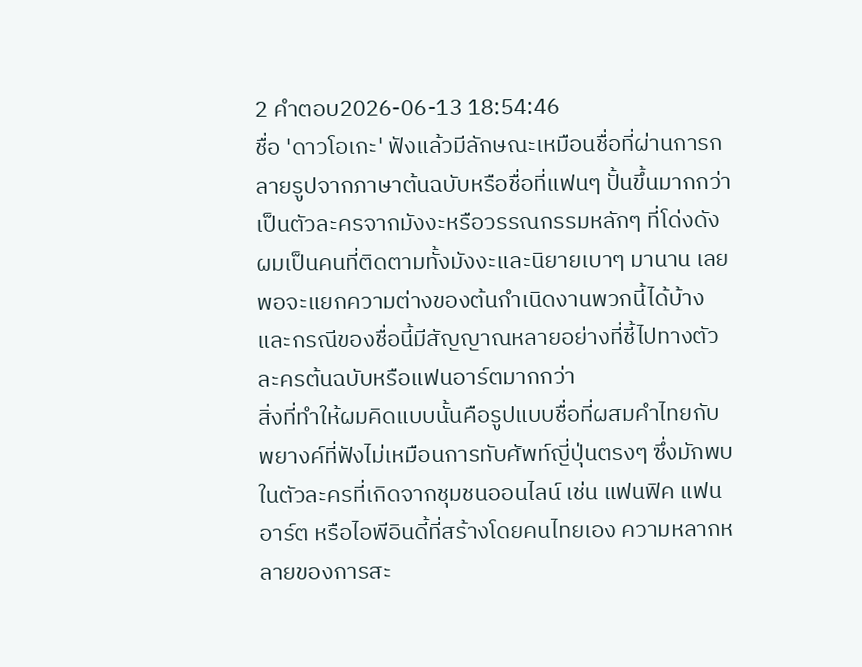2 คำตอบ2026-06-13 18:54:46
ชื่อ 'ดาวโอเกะ' ฟังแล้วมีลักษณะเหมือนชื่อที่ผ่านการกลายรูปจากภาษาต้นฉบับหรือชื่อที่แฟนๆ ปั้นขึ้นมากกว่าเป็นตัวละครจากมังงะหรือวรรณกรรมหลักๆ ที่โด่งดัง ผมเป็นคนที่ติดตามทั้งมังงะและนิยายเบาๆ มานาน เลยพอจะแยกความต่างของต้นกำเนิดงานพวกนี้ได้บ้าง และกรณีของชื่อนี้มีสัญญาณหลายอย่างที่ชี้ไปทางตัวละครต้นฉบับหรือแฟนอาร์ตมากกว่า
สิ่งที่ทำให้ผมคิดแบบนั้นคือรูปแบบชื่อที่ผสมคำไทยกับพยางค์ที่ฟังไม่เหมือนการทับศัพท์ญี่ปุ่นตรงๆ ซึ่งมักพบในตัวละครที่เกิดจากชุมชนออนไลน์ เช่น แฟนฟิค แฟนอาร์ต หรือไอพีอินดี้ที่สร้างโดยคนไทยเอง ความหลากหลายของการสะ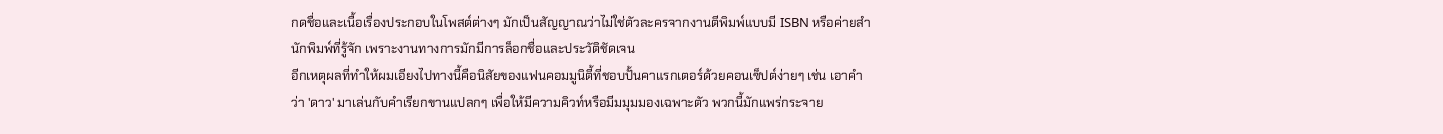กดชื่อและเนื้อเรื่องประกอบในโพสต์ต่างๆ มักเป็นสัญญาณว่าไม่ใช่ตัวละครจากงานตีพิมพ์แบบมี ISBN หรือค่ายสำนักพิมพ์ที่รู้จัก เพราะงานทางการมักมีการล็อกชื่อและประวัติชัดเจน
อีกเหตุผลที่ทำให้ผมเอียงไปทางนี้คือนิสัยของแฟนคอมมูนิตี้ที่ชอบปั้นคาแรกเตอร์ด้วยคอนเซ็ปต์ง่ายๆ เช่น เอาคำว่า 'ดาว' มาเล่นกับคำเรียกขานแปลกๆ เพื่อให้มีความคิวท์หรือมีมมุมมองเฉพาะตัว พวกนี้มักแพร่กระจาย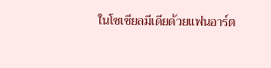ในโซเชียลมีเดียด้วยแฟนอาร์ต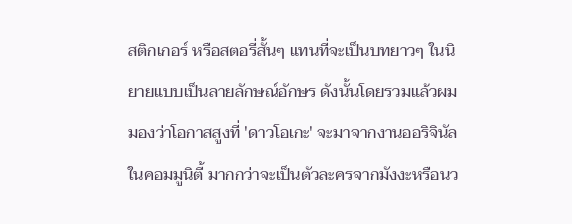สติกเกอร์ หรือสตอรี่สั้นๆ แทนที่จะเป็นบทยาวๆ ในนิยายแบบเป็นลายลักษณ์อักษร ดังนั้นโดยรวมแล้วผมมองว่าโอกาสสูงที่ 'ดาวโอเกะ' จะมาจากงานออริจินัลในคอมมูนิตี้ มากกว่าจะเป็นตัวละครจากมังงะหรือนว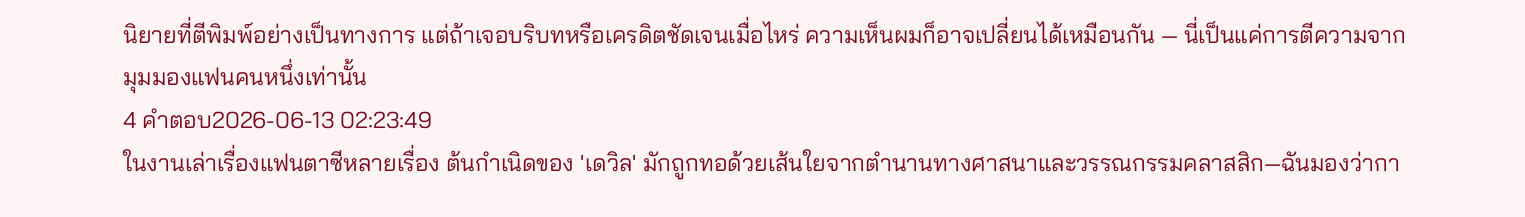นิยายที่ตีพิมพ์อย่างเป็นทางการ แต่ถ้าเจอบริบทหรือเครดิตชัดเจนเมื่อไหร่ ความเห็นผมก็อาจเปลี่ยนได้เหมือนกัน — นี่เป็นแค่การตีความจากมุมมองแฟนคนหนึ่งเท่านั้น
4 คำตอบ2026-06-13 02:23:49
ในงานเล่าเรื่องแฟนตาซีหลายเรื่อง ต้นกำเนิดของ 'เดวิล' มักถูกทอด้วยเส้นใยจากตำนานทางศาสนาและวรรณกรรมคลาสสิก—ฉันมองว่ากา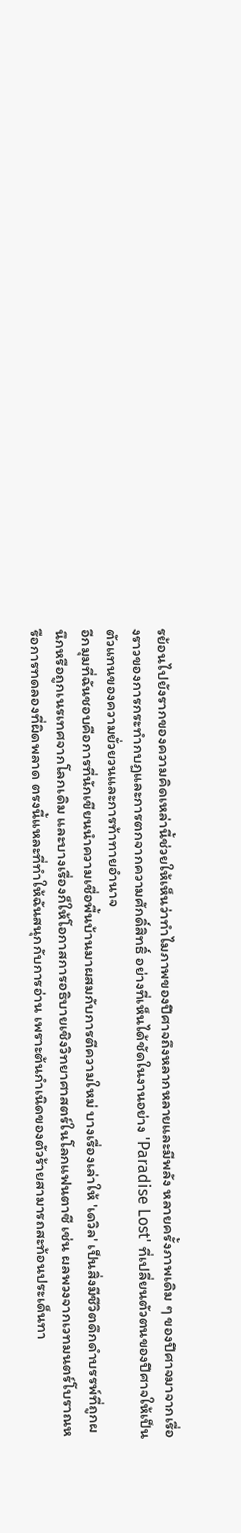รย้อนไปยังรากของความคิดเหล่านี้ช่วยให้เห็นว่าทำไมภาพของปีศาจถึงหลากหลายและมีพลัง หลายครั้งภาพเดิม ๆ ของปีศาจมาจากเรื่องราวของการกระทำกบฏและการตกจากความศักดิ์สิทธิ์ อย่างที่เห็นได้ชัดในงานอย่าง 'Paradise Lost' ที่เปลี่ยนตัวตนของปีศาจให้เป็นตัวแทนของความยั่วยวนและการท้าทายอำนาจ
อีกมุมที่ฉันชอบคือการที่นักเขียนนำความเชื่อพื้นบ้านมาผสมกับการตีความใหม่ บางเรื่องเล่าให้ 'เดวิล' เป็นสิ่งมีชีวิตดึกดำบรรพ์ที่ถูกผนึกหรือถูกเนรเทศจากโลกเดิม และบางเรื่องก็ให้โอกาสการอธิบายเชิงวิทยาศาสตร์ในโลกแฟนตาซี เช่น ผลพวงจากเวทมนตร์โบราณหรือการทดลองที่ผิดพลาด ตรงนี้แหละที่ทำให้ฉันสนุกกับการอ่าน เพราะต้นกำเนิดของตัวร้ายสามารถสะท้อนประเด็นทา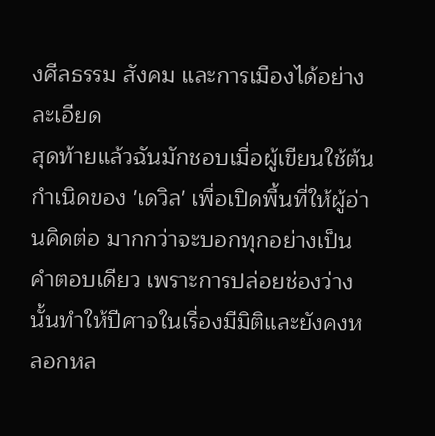งศีลธรรม สังคม และการเมืองได้อย่างละเอียด
สุดท้ายแล้วฉันมักชอบเมื่อผู้เขียนใช้ต้นกำเนิดของ 'เดวิล' เพื่อเปิดพื้นที่ให้ผู้อ่านคิดต่อ มากกว่าจะบอกทุกอย่างเป็นคำตอบเดียว เพราะการปล่อยช่องว่างนั้นทำให้ปีศาจในเรื่องมีมิติและยังคงหลอกหล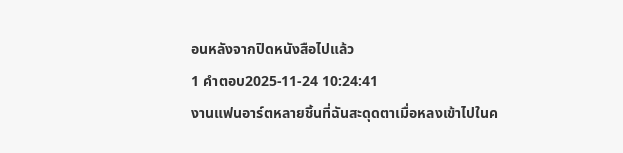อนหลังจากปิดหนังสือไปแล้ว
1 คำตอบ2025-11-24 10:24:41
งานแฟนอาร์ตหลายชิ้นที่ฉันสะดุดตาเมื่อหลงเข้าไปในค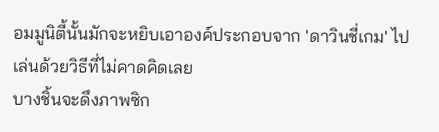อมมูนิตี้นั้นมักจะหยิบเอาองค์ประกอบจาก 'ดาวินชี่เกม' ไปเล่นด้วยวิธีที่ไม่คาดคิดเลย
บางชิ้นจะดึงภาพซิก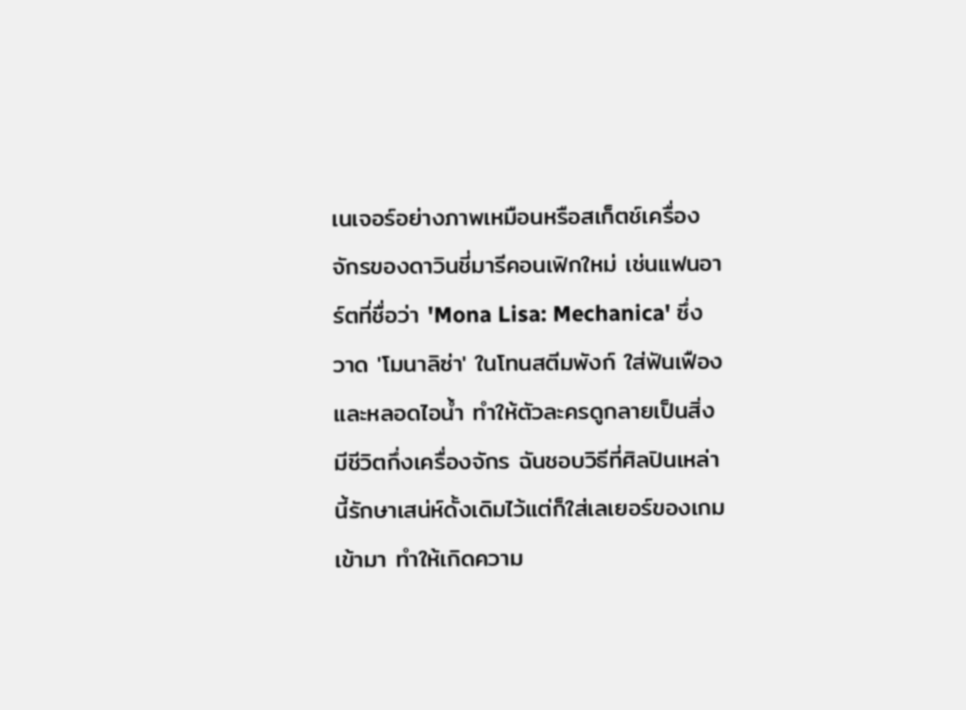เนเจอร์อย่างภาพเหมือนหรือสเก็ตช์เครื่องจักรของดาวินชี่มารีคอนเฟิกใหม่ เช่นแฟนอาร์ตที่ชื่อว่า 'Mona Lisa: Mechanica' ซึ่งวาด 'โมนาลิซ่า' ในโทนสตีมพังก์ ใส่ฟันเฟืองและหลอดไอน้ำ ทำให้ตัวละครดูกลายเป็นสิ่งมีชีวิตกึ่งเครื่องจักร ฉันชอบวิธีที่ศิลปินเหล่านี้รักษาเสน่ห์ดั้งเดิมไว้แต่ก็ใส่เลเยอร์ของเกมเข้ามา ทำให้เกิดความ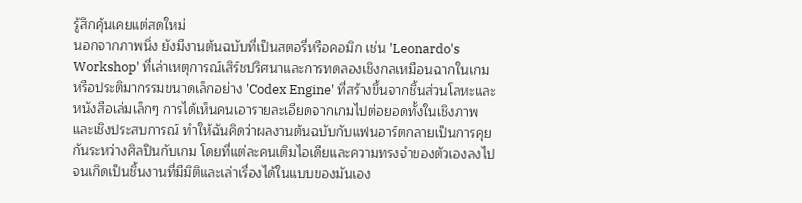รู้สึกคุ้นเคยแต่สดใหม่
นอกจากภาพนิ่ง ยังมีงานต้นฉบับที่เป็นสตอรี่หรือคอมิก เช่น 'Leonardo's Workshop' ที่เล่าเหตุการณ์เสิร์ชปริศนาและการทดลองเชิงกลเหมือนฉากในเกม หรือประติมากรรมขนาดเล็กอย่าง 'Codex Engine' ที่สร้างขึ้นจากชิ้นส่วนโลหะและหนังสือเล่มเล็กๆ การได้เห็นคนเอารายละเอียดจากเกมไปต่อยอดทั้งในเชิงภาพและเชิงประสบการณ์ ทำให้ฉันคิดว่าผลงานต้นฉบับกับแฟนอาร์ตกลายเป็นการคุยกันระหว่างศิลปินกับเกม โดยที่แต่ละคนเติมไอเดียและความทรงจำของตัวเองลงไปจนเกิดเป็นชิ้นงานที่มีมิติและเล่าเรื่องได้ในแบบของมันเอง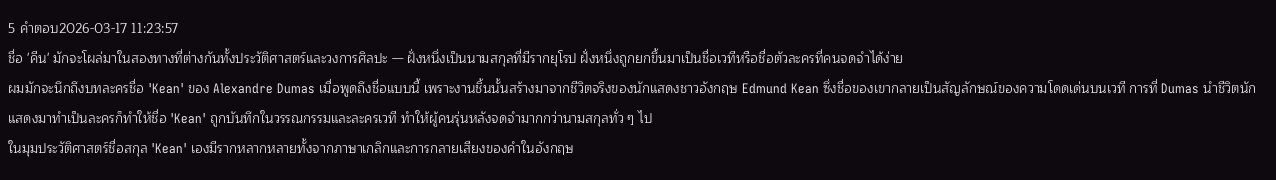5 คำตอบ2026-03-17 11:23:57
ชื่อ 'คีน' มักจะโผล่มาในสองทางที่ต่างกันทั้งประวัติศาสตร์และวงการศิลปะ — ฝั่งหนึ่งเป็นนามสกุลที่มีรากยุโรป ฝั่งหนึ่งถูกยกขึ้นมาเป็นชื่อเวทีหรือชื่อตัวละครที่คนจดจำได้ง่าย
ผมมักจะนึกถึงบทละครชื่อ 'Kean' ของ Alexandre Dumas เมื่อพูดถึงชื่อแบบนี้ เพราะงานชิ้นนั้นสร้างมาจากชีวิตจริงของนักแสดงชาวอังกฤษ Edmund Kean ซึ่งชื่อของเขากลายเป็นสัญลักษณ์ของความโดดเด่นบนเวที การที่ Dumas นำชีวิตนักแสดงมาทำเป็นละครก็ทำให้ชื่อ 'Kean' ถูกบันทึกในวรรณกรรมและละครเวที ทำให้ผู้คนรุ่นหลังจดจำมากกว่านามสกุลทั่ว ๆ ไป
ในมุมประวัติศาสตร์ชื่อสกุล 'Kean' เองมีรากหลากหลายทั้งจากภาษาเกลิกและการกลายเสียงของคำในอังกฤษ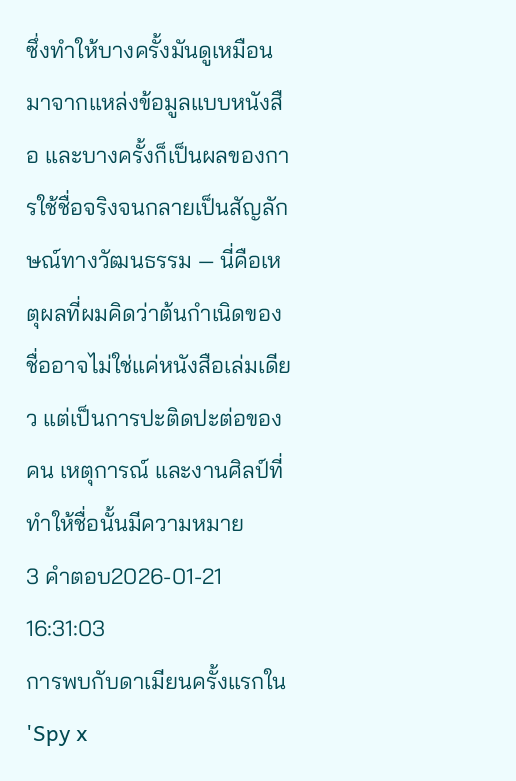ซึ่งทำให้บางครั้งมันดูเหมือนมาจากแหล่งข้อมูลแบบหนังสือ และบางครั้งก็เป็นผลของการใช้ชื่อจริงจนกลายเป็นสัญลักษณ์ทางวัฒนธรรม — นี่คือเหตุผลที่ผมคิดว่าต้นกำเนิดของชื่ออาจไม่ใช่แค่หนังสือเล่มเดียว แต่เป็นการปะติดปะต่อของคน เหตุการณ์ และงานศิลป์ที่ทำให้ชื่อนั้นมีความหมาย
3 คำตอบ2026-01-21 16:31:03
การพบกับดาเมียนครั้งแรกใน 'Spy x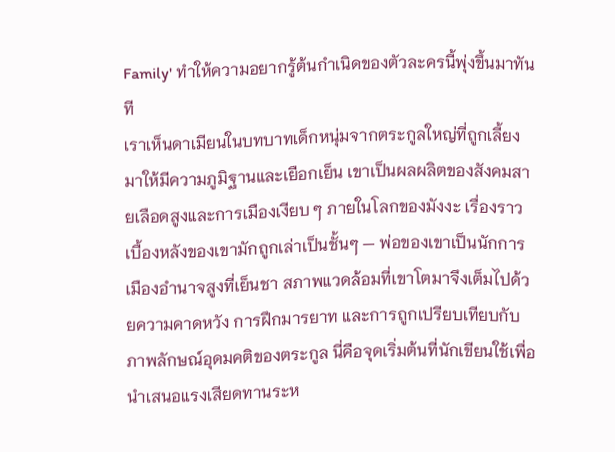Family' ทำให้ความอยากรู้ต้นกำเนิดของตัวละครนี้พุ่งขึ้นมาทันที
เราเห็นดาเมียนในบทบาทเด็กหนุ่มจากตระกูลใหญ่ที่ถูกเลี้ยงมาให้มีความภูมิฐานและเยือกเย็น เขาเป็นผลผลิตของสังคมสายเลือดสูงและการเมืองเงียบ ๆ ภายในโลกของมังงะ เรื่องราวเบื้องหลังของเขามักถูกเล่าเป็นชั้นๆ — พ่อของเขาเป็นนักการเมืองอำนาจสูงที่เย็นชา สภาพแวดล้อมที่เขาโตมาจึงเต็มไปด้วยความคาดหวัง การฝึกมารยาท และการถูกเปรียบเทียบกับภาพลักษณ์อุดมคติของตระกูล นี่คือจุดเริ่มต้นที่นักเขียนใช้เพื่อนำเสนอแรงเสียดทานระห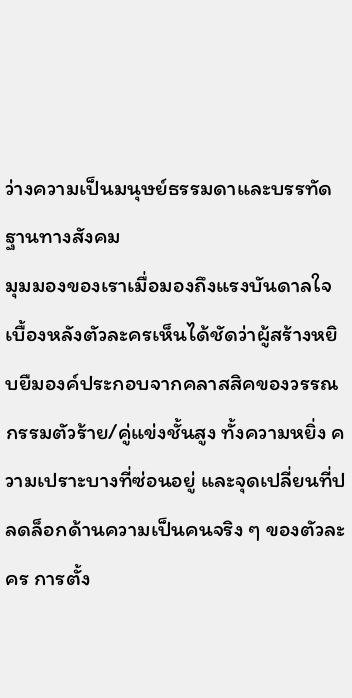ว่างความเป็นมนุษย์ธรรมดาและบรรทัดฐานทางสังคม
มุมมองของเราเมื่อมองถึงแรงบันดาลใจเบื้องหลังตัวละครเห็นได้ชัดว่าผู้สร้างหยิบยืมองค์ประกอบจากคลาสสิคของวรรณกรรมตัวร้าย/คู่แข่งชั้นสูง ทั้งความหยิ่ง ความเปราะบางที่ซ่อนอยู่ และจุดเปลี่ยนที่ปลดล็อกด้านความเป็นคนจริง ๆ ของตัวละคร การตั้ง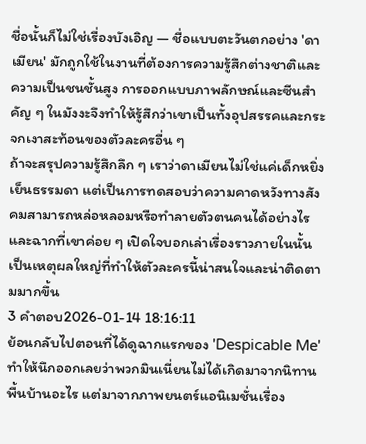ชื่อนั้นก็ไม่ใช่เรื่องบังเอิญ — ชื่อแบบตะวันตกอย่าง 'ดาเมียน' มักถูกใช้ในงานที่ต้องการความรู้สึกต่างชาติและความเป็นชนชั้นสูง การออกแบบภาพลักษณ์และซีนสำคัญ ๆ ในมังงะจึงทำให้รู้สึกว่าเขาเป็นทั้งอุปสรรคและกระจกเงาสะท้อนของตัวละครอื่น ๆ
ถ้าจะสรุปความรู้สึกลึก ๆ เราว่าดาเมียนไม่ใช่แค่เด็กหยิ่งเย็นธรรมดา แต่เป็นการทดสอบว่าความคาดหวังทางสังคมสามารถหล่อหลอมหรือทำลายตัวตนคนได้อย่างไร และฉากที่เขาค่อย ๆ เปิดใจบอกเล่าเรื่องราวภายในนั้นเป็นเหตุผลใหญ่ที่ทำให้ตัวละครนี้น่าสนใจและน่าติดตามมากขึ้น
3 คำตอบ2026-01-14 18:16:11
ย้อนกลับไปตอนที่ได้ดูฉากแรกของ 'Despicable Me' ทำให้นึกออกเลยว่าพวกมินเนี่ยนไม่ได้เกิดมาจากนิทานพื้นบ้านอะไร แต่มาจากภาพยนตร์แอนิเมชั่นเรื่อง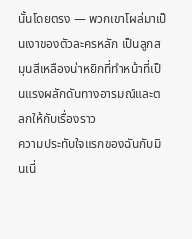นั้นโดยตรง — พวกเขาโผล่มาเป็นเงาของตัวละครหลัก เป็นลูกสมุนสีเหลืองน่าหยิกที่ทำหน้าที่เป็นแรงผลักดันทางอารมณ์และตลกให้กับเรื่องราว
ความประทับใจแรกของฉันกับมินเนี่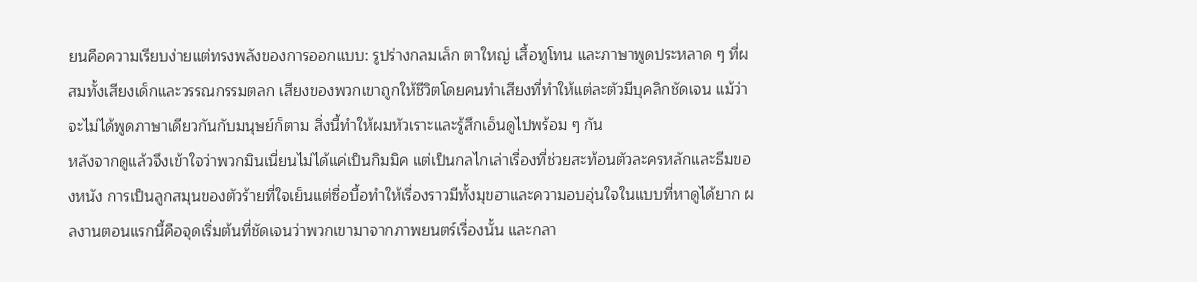ยนคือความเรียบง่ายแต่ทรงพลังของการออกแบบ: รูปร่างกลมเล็ก ตาใหญ่ เสื้อทูโทน และภาษาพูดประหลาด ๆ ที่ผสมทั้งเสียงเด็กและวรรณกรรมตลก เสียงของพวกเขาถูกให้ชีวิตโดยคนทำเสียงที่ทำให้แต่ละตัวมีบุคลิกชัดเจน แม้ว่าจะไม่ได้พูดภาษาเดียวกันกับมนุษย์ก็ตาม สิ่งนี้ทำให้ผมหัวเราะและรู้สึกเอ็นดูไปพร้อม ๆ กัน
หลังจากดูแล้วจึงเข้าใจว่าพวกมินเนี่ยนไม่ได้แค่เป็นกิมมิค แต่เป็นกลไกเล่าเรื่องที่ช่วยสะท้อนตัวละครหลักและธีมของหนัง การเป็นลูกสมุนของตัวร้ายที่ใจเย็นแต่ซื่อบื้อทำให้เรื่องราวมีทั้งมุขฮาและความอบอุ่นใจในแบบที่หาดูได้ยาก ผลงานตอนแรกนี้คือจุดเริ่มต้นที่ชัดเจนว่าพวกเขามาจากภาพยนตร์เรื่องนั้น และกลา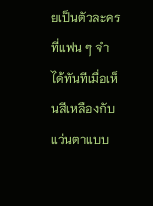ยเป็นตัวละครที่แฟน ๆ จำได้ทันทีเมื่อเห็นสีเหลืองกับแว่นตาแบบ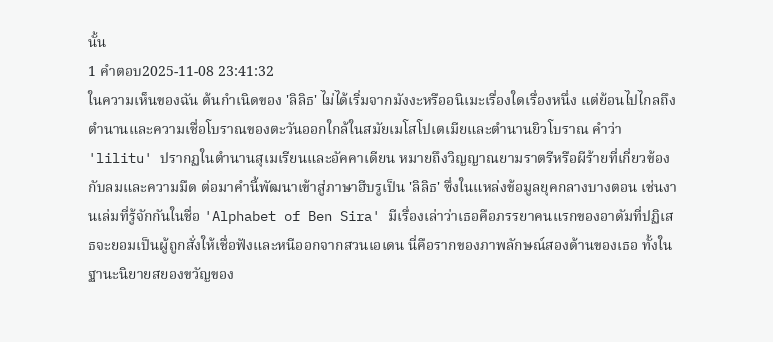นั้น
1 คำตอบ2025-11-08 23:41:32
ในความเห็นของฉัน ต้นกำเนิดของ 'ลิลิธ' ไม่ได้เริ่มจากมังงะหรืออนิเมะเรื่องใดเรื่องหนึ่ง แต่ย้อนไปไกลถึงตำนานและความเชื่อโบราณของตะวันออกใกล้ในสมัยเมโสโปเตเมียและตำนานยิวโบราณ คำว่า 'lilitu' ปรากฏในตำนานสุเมเรียนและอัคคาเดียน หมายถึงวิญญาณยามราตรีหรือผีร้ายที่เกี่ยวข้องกับลมและความมืด ต่อมาคำนี้พัฒนาเข้าสู่ภาษาฮีบรูเป็น 'ลิลิธ' ซึ่งในแหล่งข้อมูลยุคกลางบางตอน เช่นงานเล่มที่รู้จักกันในชื่อ 'Alphabet of Ben Sira' มีเรื่องเล่าว่าเธอคือภรรยาคนแรกของอาดัมที่ปฏิเสธจะยอมเป็นผู้ถูกสั่งให้เชื่อฟังและหนีออกจากสวนเอเดน นี่คือรากของภาพลักษณ์สองด้านของเธอ ทั้งในฐานะนิยายสยองขวัญของ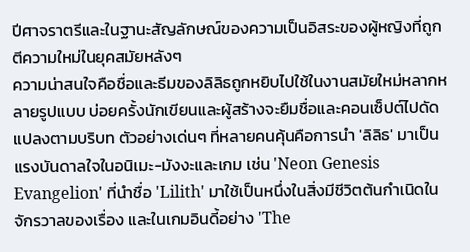ปีศาจราตรีและในฐานะสัญลักษณ์ของความเป็นอิสระของผู้หญิงที่ถูกตีความใหม่ในยุคสมัยหลังๆ
ความน่าสนใจคือชื่อและธีมของลิลิธถูกหยิบไปใช้ในงานสมัยใหม่หลากหลายรูปแบบ บ่อยครั้งนักเขียนและผู้สร้างจะยืมชื่อและคอนเซ็ปต์ไปดัดแปลงตามบริบท ตัวอย่างเด่นๆ ที่หลายคนคุ้นคือการนำ 'ลิลิธ' มาเป็นแรงบันดาลใจในอนิเมะ-มังงะและเกม เช่น 'Neon Genesis Evangelion' ที่นำชื่อ 'Lilith' มาใช้เป็นหนึ่งในสิ่งมีชีวิตต้นกำเนิดในจักรวาลของเรื่อง และในเกมอินดี้อย่าง 'The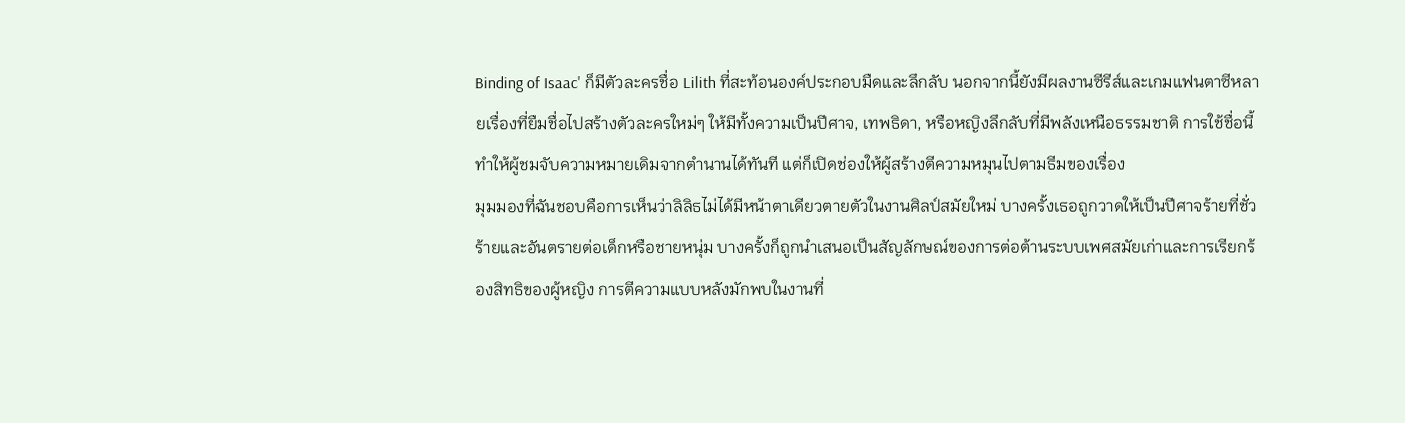Binding of Isaac' ก็มีตัวละครชื่อ Lilith ที่สะท้อนองค์ประกอบมืดและลึกลับ นอกจากนี้ยังมีผลงานซีรีส์และเกมแฟนตาซีหลายเรื่องที่ยืมชื่อไปสร้างตัวละครใหม่ๆ ให้มีทั้งความเป็นปีศาจ, เทพธิดา, หรือหญิงลึกลับที่มีพลังเหนือธรรมชาติ การใช้ชื่อนี้ทำให้ผู้ชมจับความหมายเดิมจากตำนานได้ทันที แต่ก็เปิดช่องให้ผู้สร้างตีความหมุนไปตามธีมของเรื่อง
มุมมองที่ฉันชอบคือการเห็นว่าลิลิธไม่ได้มีหน้าตาเดียวตายตัวในงานศิลป์สมัยใหม่ บางครั้งเธอถูกวาดให้เป็นปีศาจร้ายที่ชั่วร้ายและอันตรายต่อเด็กหรือชายหนุ่ม บางครั้งก็ถูกนำเสนอเป็นสัญลักษณ์ของการต่อต้านระบบเพศสมัยเก่าและการเรียกร้องสิทธิของผู้หญิง การตีความแบบหลังมักพบในงานที่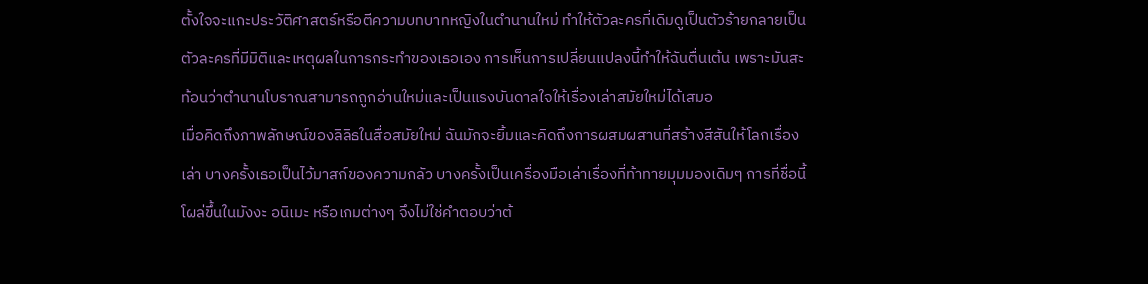ตั้งใจจะแกะประวัติศาสตร์หรือตีความบทบาทหญิงในตำนานใหม่ ทำให้ตัวละครที่เดิมดูเป็นตัวร้ายกลายเป็นตัวละครที่มีมิติและเหตุผลในการกระทำของเธอเอง การเห็นการเปลี่ยนแปลงนี้ทำให้ฉันตื่นเต้น เพราะมันสะท้อนว่าตำนานโบราณสามารถถูกอ่านใหม่และเป็นแรงบันดาลใจให้เรื่องเล่าสมัยใหม่ได้เสมอ
เมื่อคิดถึงภาพลักษณ์ของลิลิธในสื่อสมัยใหม่ ฉันมักจะยิ้มและคิดถึงการผสมผสานที่สร้างสีสันให้โลกเรื่องเล่า บางครั้งเธอเป็นไว้มาสก์ของความกลัว บางครั้งเป็นเครื่องมือเล่าเรื่องที่ท้าทายมุมมองเดิมๆ การที่ชื่อนี้โผล่ขึ้นในมังงะ อนิเมะ หรือเกมต่างๆ จึงไม่ใช่คำตอบว่าต้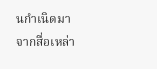นกำเนิดมาจากสื่อเหล่า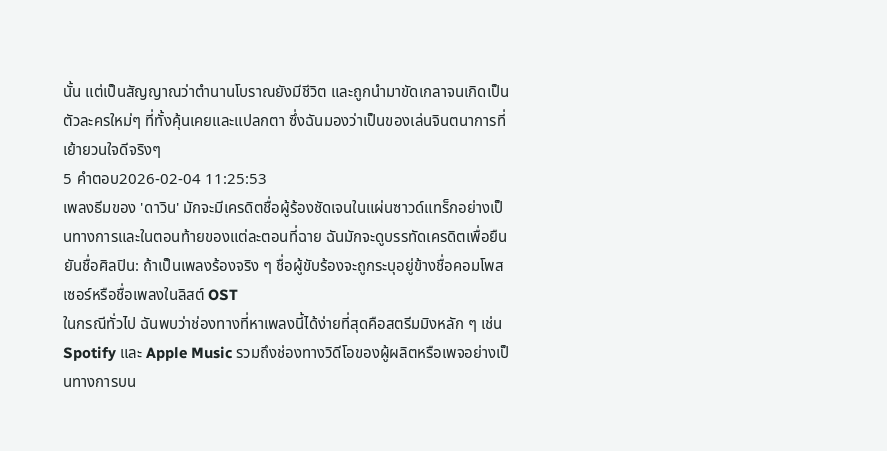นั้น แต่เป็นสัญญาณว่าตำนานโบราณยังมีชีวิต และถูกนำมาขัดเกลาจนเกิดเป็นตัวละครใหม่ๆ ที่ทั้งคุ้นเคยและแปลกตา ซึ่งฉันมองว่าเป็นของเล่นจินตนาการที่เย้ายวนใจดีจริงๆ
5 คำตอบ2026-02-04 11:25:53
เพลงธีมของ 'ดาวิน' มักจะมีเครดิตชื่อผู้ร้องชัดเจนในแผ่นซาวด์แทร็กอย่างเป็นทางการและในตอนท้ายของแต่ละตอนที่ฉาย ฉันมักจะดูบรรทัดเครดิตเพื่อยืนยันชื่อศิลปิน: ถ้าเป็นเพลงร้องจริง ๆ ชื่อผู้ขับร้องจะถูกระบุอยู่ข้างชื่อคอมโพสเซอร์หรือชื่อเพลงในลิสต์ OST
ในกรณีทั่วไป ฉันพบว่าช่องทางที่หาเพลงนี้ได้ง่ายที่สุดคือสตรีมมิงหลัก ๆ เช่น Spotify และ Apple Music รวมถึงช่องทางวิดีโอของผู้ผลิตหรือเพจอย่างเป็นทางการบน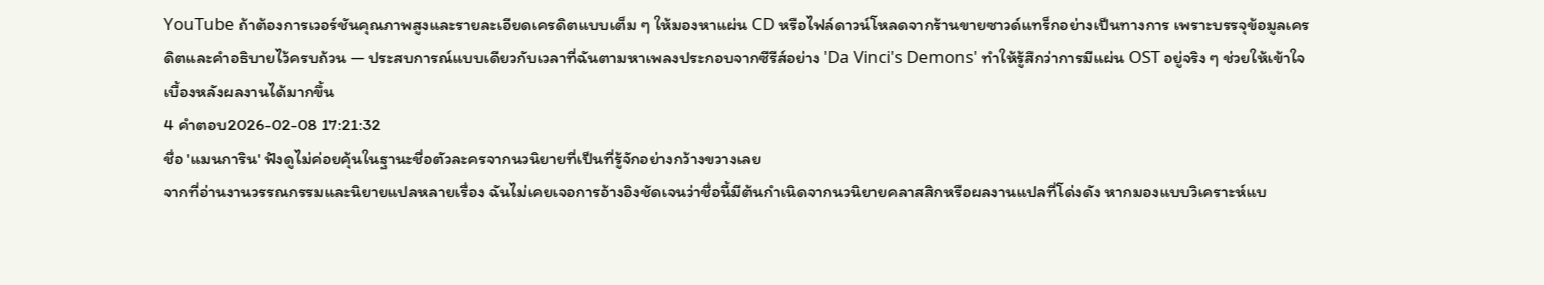YouTube ถ้าต้องการเวอร์ชันคุณภาพสูงและรายละเอียดเครดิตแบบเต็ม ๆ ให้มองหาแผ่น CD หรือไฟล์ดาวน์โหลดจากร้านขายซาวด์แทร็กอย่างเป็นทางการ เพราะบรรจุข้อมูลเครดิตและคําอธิบายไว้ครบถ้วน — ประสบการณ์แบบเดียวกับเวลาที่ฉันตามหาเพลงประกอบจากซีรีส์อย่าง 'Da Vinci's Demons' ทำให้รู้สึกว่าการมีแผ่น OST อยู่จริง ๆ ช่วยให้เข้าใจเบื้องหลังผลงานได้มากขึ้น
4 คำตอบ2026-02-08 17:21:32
ชื่อ 'แมนการิน' ฟังดูไม่ค่อยคุ้นในฐานะชื่อตัวละครจากนวนิยายที่เป็นที่รู้จักอย่างกว้างขวางเลย
จากที่อ่านงานวรรณกรรมและนิยายแปลหลายเรื่อง ฉันไม่เคยเจอการอ้างอิงชัดเจนว่าชื่อนี้มีต้นกำเนิดจากนวนิยายคลาสสิกหรือผลงานแปลที่โด่งดัง หากมองแบบวิเคราะห์แบ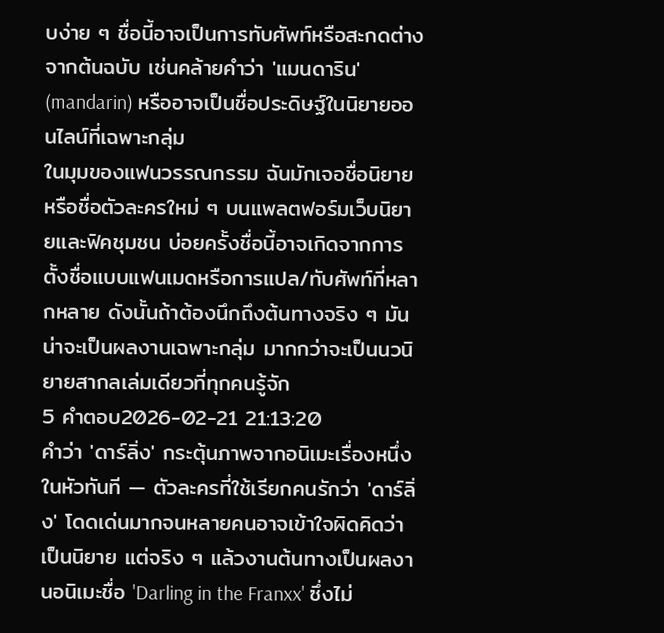บง่าย ๆ ชื่อนี้อาจเป็นการทับศัพท์หรือสะกดต่างจากต้นฉบับ เช่นคล้ายคำว่า 'แมนดาริน' (mandarin) หรืออาจเป็นชื่อประดิษฐ์ในนิยายออนไลน์ที่เฉพาะกลุ่ม
ในมุมของแฟนวรรณกรรม ฉันมักเจอชื่อนิยายหรือชื่อตัวละครใหม่ ๆ บนแพลตฟอร์มเว็บนิยายและฟิคชุมชน บ่อยครั้งชื่อนี้อาจเกิดจากการตั้งชื่อแบบแฟนเมดหรือการแปล/ทับศัพท์ที่หลากหลาย ดังนั้นถ้าต้องนึกถึงต้นทางจริง ๆ มันน่าจะเป็นผลงานเฉพาะกลุ่ม มากกว่าจะเป็นนวนิยายสากลเล่มเดียวที่ทุกคนรู้จัก
5 คำตอบ2026-02-21 21:13:20
คำว่า 'ดาร์ลิ่ง' กระตุ้นภาพจากอนิเมะเรื่องหนึ่งในหัวทันที — ตัวละครที่ใช้เรียกคนรักว่า 'ดาร์ลิ่ง' โดดเด่นมากจนหลายคนอาจเข้าใจผิดคิดว่าเป็นนิยาย แต่จริง ๆ แล้วงานต้นทางเป็นผลงานอนิเมะชื่อ 'Darling in the Franxx' ซึ่งไม่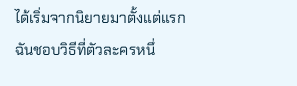ได้เริ่มจากนิยายมาตั้งแต่แรก
ฉันชอบวิธีที่ตัวละครหนึ่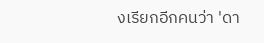งเรียกอีกคนว่า 'ดา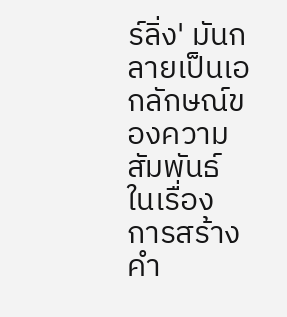ร์ลิ่ง' มันกลายเป็นเอกลักษณ์ของความสัมพันธ์ในเรื่อง การสร้างคำ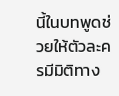นี้ในบทพูดช่วยให้ตัวละครมีมิติทาง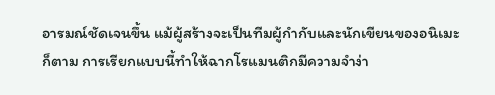อารมณ์ชัดเจนขึ้น แม้ผู้สร้างจะเป็นทีมผู้กำกับและนักเขียนของอนิเมะก็ตาม การเรียกแบบนี้ทำให้ฉากโรแมนติกมีความจำง่า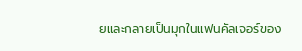ยและกลายเป็นมุกในแฟนคัลเจอร์ของ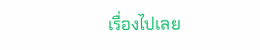เรื่องไปเลย